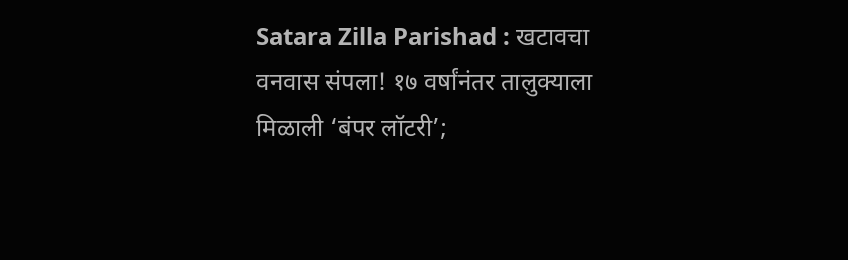Satara Zilla Parishad : खटावचा वनवास संपला! १७ वर्षांनंतर तालुक्याला मिळाली ‘बंपर लॉटरी’;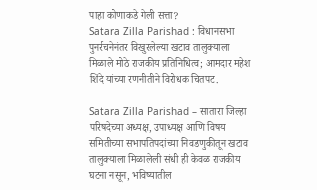पाहा कोणाकडे गेली सत्ता?
Satara Zilla Parishad : विधानसभा पुनर्रचनेनंतर विखुरलेल्या खटाव तालुक्याला मिळाले मोठे राजकीय प्रतिनिधित्व; आमदार महेश शिंदे यांच्या रणनीतीने विरोधक चितपट.

Satara Zilla Parishad – सातारा जिल्हा परिषदेच्या अध्यक्ष, उपाध्यक्ष आणि विषय समितीच्या सभापतिपदांच्या निवडणुकीतून खटाव तालुक्याला मिळालेली संधी ही केवळ राजकीय घटना नसून, भविष्यातील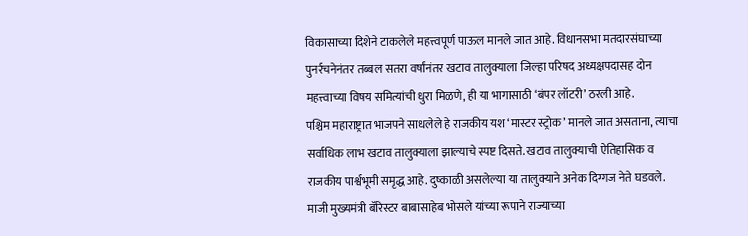विकासाच्या दिशेने टाकलेले महत्त्वपूर्ण पाऊल मानले जात आहे. विधानसभा मतदारसंघाच्या पुनर्रचनेनंतर तब्बल सतरा वर्षांनंतर खटाव तालुक्याला जिल्हा परिषद अध्यक्षपदासह दोन महत्त्वाच्या विषय समित्यांची धुरा मिळणे, ही या भागासाठी ‘बंपर लॉटरी’ ठरली आहे.
पश्चिम महाराष्ट्रात भाजपने साधलेले हे राजकीय यश ‘मास्टर स्ट्रोक’ मानले जात असताना, त्याचा सर्वाधिक लाभ खटाव तालुक्याला झाल्याचे स्पष्ट दिसते. खटाव तालुक्याची ऐतिहासिक व राजकीय पार्श्वभूमी समृद्ध आहे. दुष्काळी असलेल्या या तालुक्याने अनेक दिग्गज नेते घडवले. माजी मुख्यमंत्री बॅरिस्टर बाबासाहेब भोसले यांच्या रूपाने राज्याच्या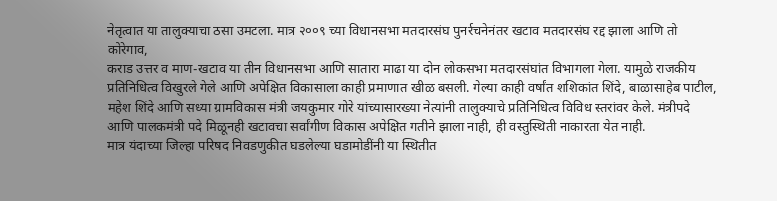नेतृत्वात या तालुक्याचा ठसा उमटला. मात्र २००९ च्या विधानसभा मतदारसंघ पुनर्रचनेनंतर खटाव मतदारसंघ रद्द झाला आणि तो कोरेगाव,
कराड उत्तर व माण-खटाव या तीन विधानसभा आणि सातारा माढा या दोन लोकसभा मतदारसंघांत विभागला गेला. यामुळे राजकीय प्रतिनिधित्व विखुरले गेले आणि अपेक्षित विकासाला काही प्रमाणात खीळ बसली. गेल्या काही वर्षांत शशिकांत शिंदे, बाळासाहेब पाटील, महेश शिंदे आणि सध्या ग्रामविकास मंत्री जयकुमार गोरे यांच्यासारख्या नेत्यांनी तालुक्याचे प्रतिनिधित्व विविध स्तरांवर केले. मंत्रीपदे आणि पालकमंत्री पदे मिळूनही खटावचा सर्वांगीण विकास अपेक्षित गतीने झाला नाही, ही वस्तुस्थिती नाकारता येत नाही.
मात्र यंदाच्या जिल्हा परिषद निवडणुकीत घडलेल्या घडामोडींनी या स्थितीत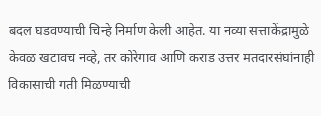बदल घडवण्याची चिन्हे निर्माण केली आहेत. या नव्या सत्ताकेंद्रामुळे केवळ खटावच नव्हे, तर कोरेगाव आणि कराड उत्तर मतदारसंघांनाही विकासाची गती मिळण्याची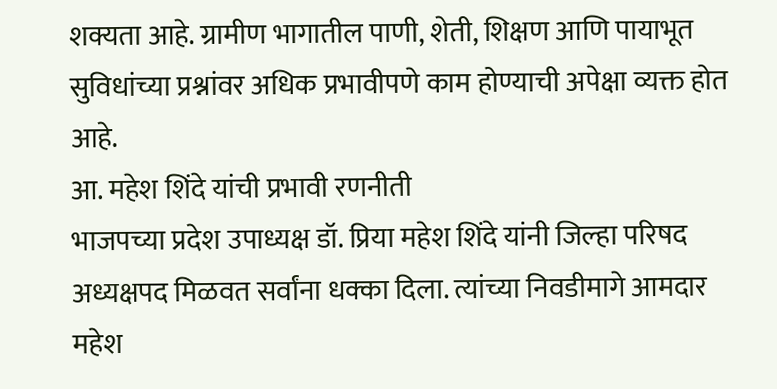शक्यता आहे. ग्रामीण भागातील पाणी, शेती, शिक्षण आणि पायाभूत सुविधांच्या प्रश्नांवर अधिक प्रभावीपणे काम होण्याची अपेक्षा व्यक्त होत आहे.
आ. महेश शिंदे यांची प्रभावी रणनीती
भाजपच्या प्रदेश उपाध्यक्ष डॉ. प्रिया महेश शिंदे यांनी जिल्हा परिषद अध्यक्षपद मिळवत सर्वांना धक्का दिला. त्यांच्या निवडीमागे आमदार महेश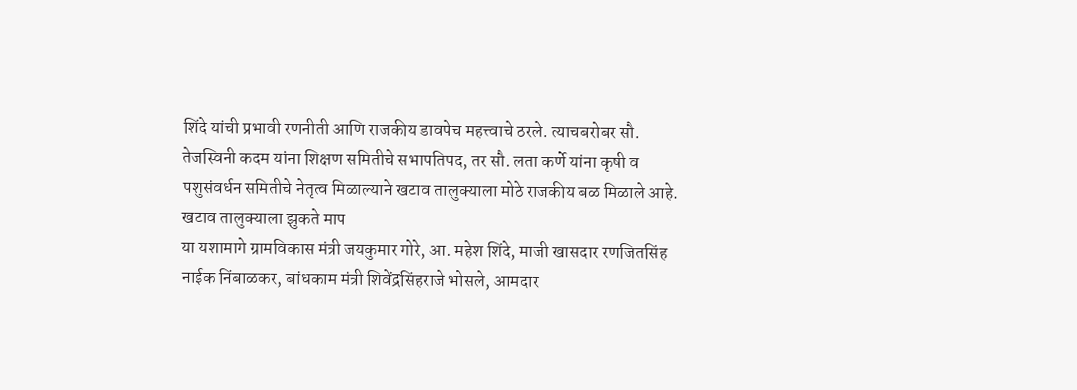शिंदे यांची प्रभावी रणनीती आणि राजकीय डावपेच महत्त्वाचे ठरले. त्याचबरोबर सौ. तेजस्विनी कदम यांना शिक्षण समितीचे सभापतिपद, तर सौ. लता कर्णे यांना कृषी व पशुसंवर्धन समितीचे नेतृत्व मिळाल्याने खटाव तालुक्याला मोठे राजकीय बळ मिळाले आहे.
खटाव तालुक्याला झुकते माप
या यशामागे ग्रामविकास मंत्री जयकुमार गोरे, आ. महेश शिंदे, माजी खासदार रणजितसिंह नाईक निंबाळकर, बांधकाम मंत्री शिवेंद्रसिंहराजे भोसले, आमदार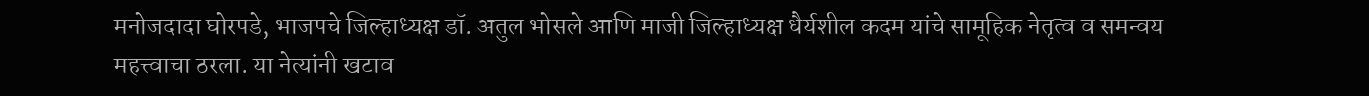मनोजदादा घोरपडे, भाजपचे जिल्हाध्यक्ष डॉ. अतुल भोसले आणि माजी जिल्हाध्यक्ष धैर्यशील कदम यांचे सामूहिक नेतृत्व व समन्वय महत्त्वाचा ठरला. या नेत्यांनी खटाव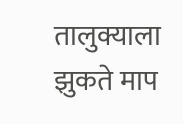तालुक्याला झुकते माप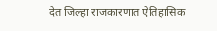देत जिल्हा राजकारणात ऐतिहासिक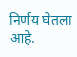निर्णय घेतला आहे.